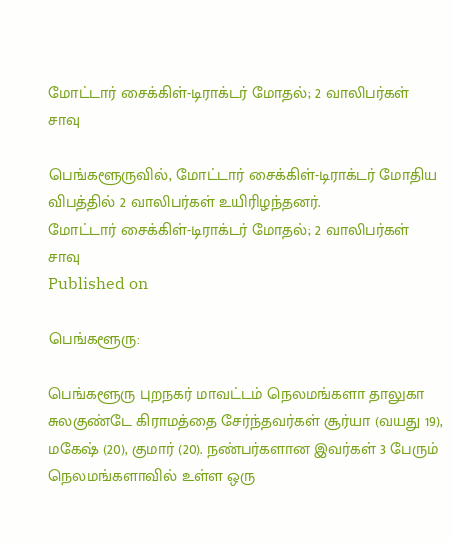மோட்டார் சைக்கிள்-டிராக்டர் மோதல்; 2 வாலிபர்கள் சாவு

பெங்களூருவில், மோட்டார் சைக்கிள்-டிராக்டர் மோதிய விபத்தில் 2 வாலிபர்கள் உயிரிழந்தனர்.
மோட்டார் சைக்கிள்-டிராக்டர் மோதல்; 2 வாலிபர்கள் சாவு
Published on

பெங்களூரு:

பெங்களூரு புறநகர் மாவட்டம் நெலமங்களா தாலுகா சுலகுண்டே கிராமத்தை சேர்ந்தவர்கள் சூர்யா (வயது 19), மகேஷ் (20), குமார் (20). நண்பர்களான இவர்கள் 3 பேரும் நெலமங்களாவில் உள்ள ஒரு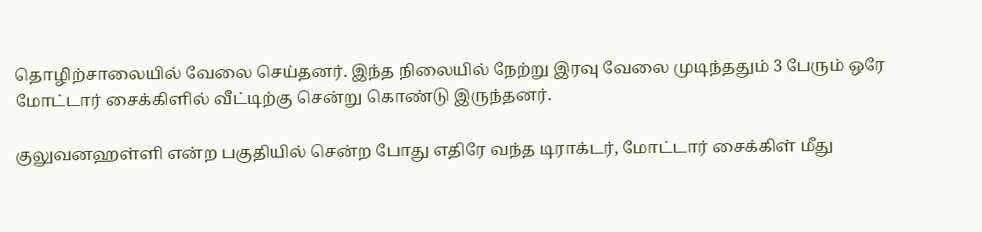தொழிற்சாலையில் வேலை செய்தனர். இந்த நிலையில் நேற்று இரவு வேலை முடிந்ததும் 3 பேரும் ஒரே மோட்டார் சைக்கிளில் வீட்டிற்கு சென்று கொண்டு இருந்தனர்.

குலுவனஹள்ளி என்ற பகுதியில் சென்ற போது எதிரே வந்த டிராக்டர், மோட்டார் சைக்கிள் மீது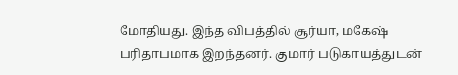மோதியது. இந்த விபத்தில் சூர்யா, மகேஷ் பரிதாபமாக இறந்தனர். குமார் படுகாயத்துடன்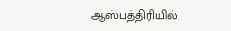ஆஸ்பத்திரியில்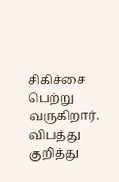சிகிச்சை பெற்று வருகிறார். விபத்து குறித்து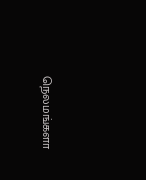நெலமங்களா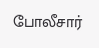போலீசார்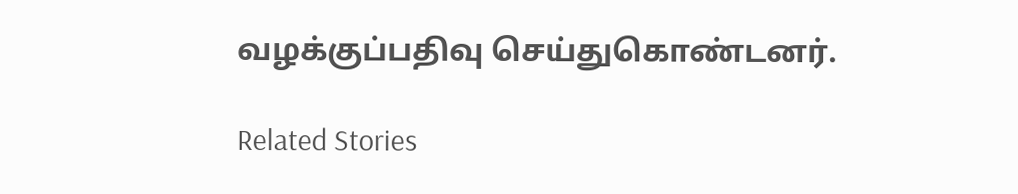வழக்குப்பதிவு செய்துகொண்டனர்.

Related Stories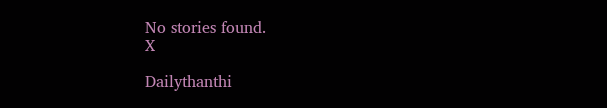No stories found.
X

Dailythanthi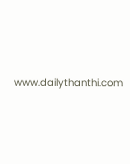www.dailythanthi.com